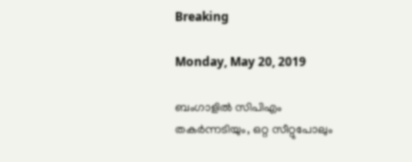Breaking

Monday, May 20, 2019

ബംഗാളില്‍ സിപിഎം തകര്‍ന്നടിയും, ഒറ്റ സീറ്റുപോലും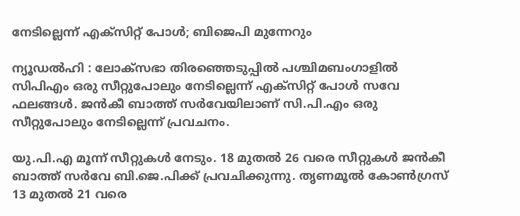നേടില്ലെന്ന് എക്സിറ്റ് പോള്‍; ബിജെപി മുന്നേറും

ന്യൂഡല്‍ഹി : ലോക്സഭാ തിരഞ്ഞെടുപ്പില്‍ പശ്ചിമബംഗാളില്‍ സിപിഎം ഒരു സീറ്റുപോലും നേടില്ലെന്ന് എക്സിറ്റ് പോള്‍ സ‌വേ ഫലങ്ങള്‍. ജന്‍കീ ബാത്ത് സര്‍വേയിലാണ് സി.പി.എം ഒരു സീറ്റുപോലും നേടില്ലെന്ന് പ്രവചനം.

യു.പി.എ മൂന്ന് സീറ്റുകള്‍ നേടും. 18 മുതല്‍ 26 വരെ സീറ്റുകള്‍ ജന്‍കീ ബാത്ത് സര്‍വേ ബി.ജെ.പിക്ക് പ്രവചിക്കുന്നു. തൃണമൂല്‍ കോണ്‍ഗ്രസ് 13 മുതല്‍ 21 വരെ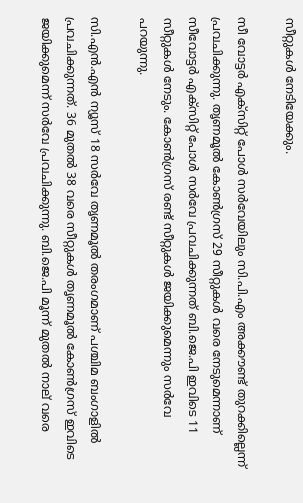സീറ്റുകള്‍ നേടിയേക്കും.

സീ വോട്ടര്‍ എക്സിറ്റ് പോള്‍ സര്‍വേയിലും സി.പി.എം അക്കൗണ്ട് തുറക്കില്ലെന്ന് പ്രവചിക്കുന്നു. തൃണമൂല്‍ കോണ്‍ഗ്രസ് 29 സീറ്റുകള്‍ വരെ നേടുമെന്നാണ് സീവോട്ടര്‍ എക്സിറ്റ് പോള്‍ സര്‍വേ പ്രവചിക്കുന്നത് ബി.ജെ.പി ഇവിടെ 11 സീറ്റുകള്‍ നേടും. കോണ്‍ഗ്രസ് രണ്ട് സീറ്റുകള്‍ ജയിക്കുമെന്നും സര്‍വേ പറയുന്നു.

സി.എന്‍.എന്‍ ന്യൂസ് 18 സര്‍വേ തൃണമൂല്‍ തരംഗമാണ് പശ്ചിമ ബംഗാളില്‍ പ്രവചിക്കുന്നത്. 36 മുതല്‍ 38 വരെ സീറ്റുകള്‍ തൃണമൂല്‍ കോണ്‍ഗ്രസ് ഇവിടെ ജയിക്കുമെന്ന് സര്‍വേ പ്രവചിക്കുന്നു. ബി.ജെ.പി മൂന്ന് മുതല്‍ നാല് വരെ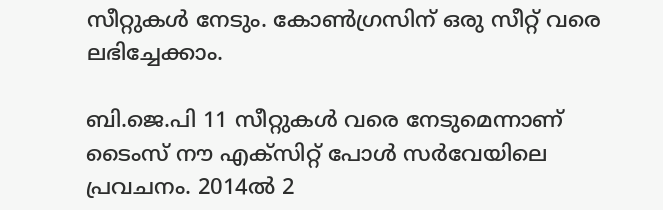സീറ്റുകള്‍ നേടും. കോണ്‍ഗ്രസിന് ഒരു സീറ്റ് വരെ ലഭിച്ചേക്കാം.

ബി.ജെ.പി 11 സീറ്റുകള്‍ വരെ നേടുമെന്നാണ് ടൈംസ് നൗ എക്സിറ്റ് പോള്‍ സര്‍വേയിലെ പ്രവചനം. 2014ല്‍ 2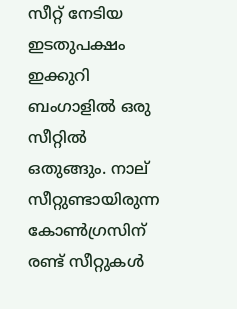സീറ്റ് നേടിയ ഇടതുപക്ഷം ഇക്കുറി ബംഗാളില്‍ ഒരു സീറ്റില്‍ ഒതുങ്ങും. നാല് സീറ്റുണ്ടായിരുന്ന കോണ്‍ഗ്രസിന് രണ്ട് സീറ്റുകള്‍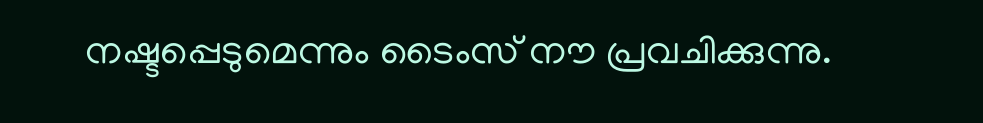നഷ്ടപ്പെടുമെന്നും ടൈംസ് നൗ പ്രവചിക്കുന്നു.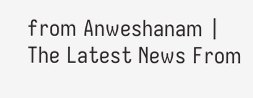from Anweshanam | The Latest News From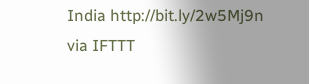India http://bit.ly/2w5Mj9n
via IFTTT